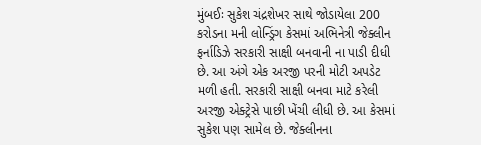મુંબઈઃ સુકેશ ચંદ્રશેખર સાથે જોડાયેલા 200 કરોડના મની લોન્ડ્રિંગ કેસમાં અભિનેત્રી જેક્લીન ફર્નાડિઝે સરકારી સાક્ષી બનવાની ના પાડી દીધી છે. આ અંગે એક અરજી પરની મોટી અપડેટ મળી હતી. સરકારી સાક્ષી બનવા માટે કરેલી અરજી એક્ટ્રેસે પાછી ખેંચી લીધી છે. આ કેસમાં સુકેશ પણ સામેલ છે. જેક્લીનના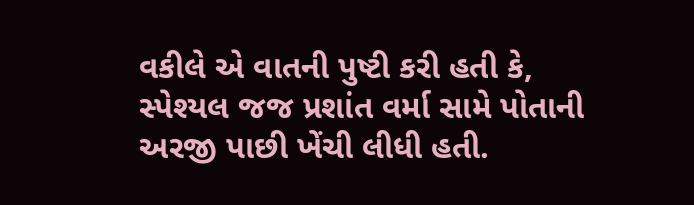વકીલે એ વાતની પુષ્ટી કરી હતી કે, સ્પેશ્યલ જજ પ્રશાંત વર્મા સામે પોતાની અરજી પાછી ખેંચી લીધી હતી.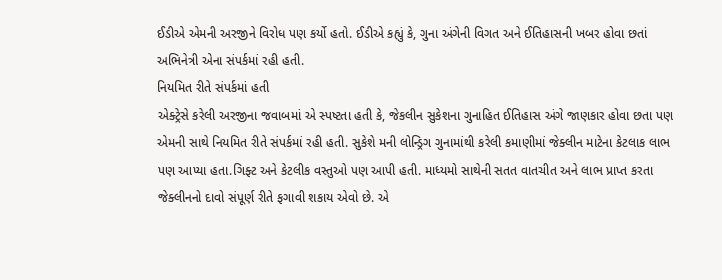ઈડીએ એમની અરજીને વિરોધ પણ કર્યો હતો. ઈડીએ કહ્યું કે, ગુના અંગેની વિગત અને ઈતિહાસની ખબર હોવા છતાં અભિનેત્રી એના સંપર્કમાં રહી હતી.
નિયમિત રીતે સંપર્કમાં હતી
એક્ટ્રેસે કરેલી અરજીના જવાબમાં એ સ્પષ્ટતા હતી કે, જેકલીન સુકેશના ગુનાહિત ઈતિહાસ અંગે જાણકાર હોવા છતા પણ એમની સાથે નિયમિત રીતે સંપર્કમાં રહી હતી. સુકેશે મની લોન્ડ્રિગ ગુનામાંથી કરેલી કમાણીમાં જેક્લીન માટેના કેટલાક લાભ પણ આપ્યા હતા.ગિફ્ટ અને કેટલીક વસ્તુઓ પણ આપી હતી. માધ્યમો સાથેની સતત વાતચીત અને લાભ પ્રાપ્ત કરતા જેક્લીનનો દાવો સંપૂર્ણ રીતે ફગાવી શકાય એવો છે. એ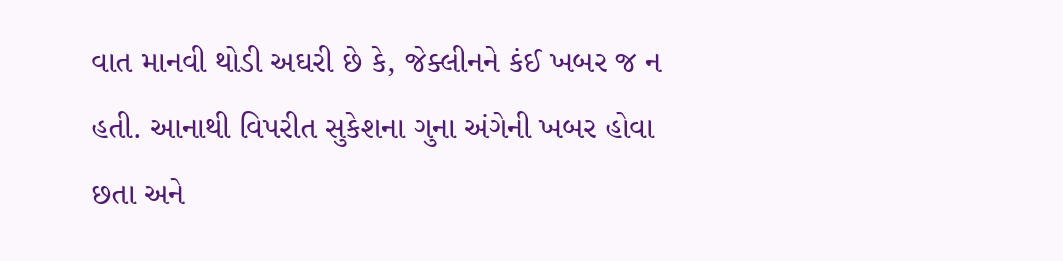વાત માનવી થોડી અઘરી છે કે, જેક્લીનને કંઈ ખબર જ ન હતી. આનાથી વિપરીત સુકેશના ગુના અંગેની ખબર હોવા છતા અને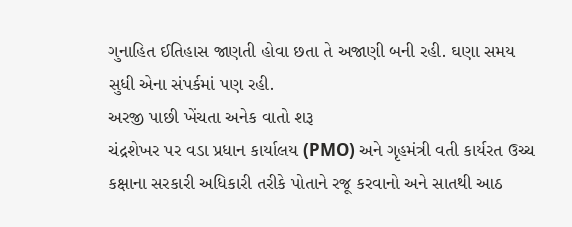ગુનાહિત ઈતિહાસ જાણતી હોવા છતા તે અજાણી બની રહી. ઘણા સમય સુધી એના સંપર્કમાં પણ રહી.
અરજી પાછી ખેંચતા અનેક વાતો શરૂ
ચંદ્રશેખર પર વડા પ્રધાન કાર્યાલય (PMO) અને ગૃહમંત્રી વતી કાર્યરત ઉચ્ચ કક્ષાના સરકારી અધિકારી તરીકે પોતાને રજૂ કરવાનો અને સાતથી આઠ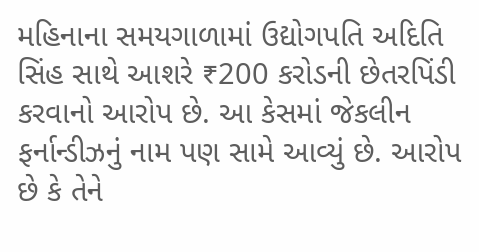મહિનાના સમયગાળામાં ઉદ્યોગપતિ અદિતિ સિંહ સાથે આશરે ₹200 કરોડની છેતરપિંડી કરવાનો આરોપ છે. આ કેસમાં જેકલીન ફર્નાન્ડીઝનું નામ પણ સામે આવ્યું છે. આરોપ છે કે તેને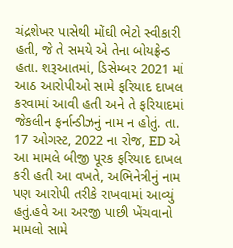ચંદ્રશેખર પાસેથી મોંઘી ભેટો સ્વીકારી હતી, જે તે સમયે એ તેના બોયફ્રેન્ડ હતા. શરૂઆતમાં, ડિસેમ્બર 2021 માં આઠ આરોપીઓ સામે ફરિયાદ દાખલ કરવામાં આવી હતી અને તે ફરિયાદમાં જેકલીન ફર્નાન્ડીઝનું નામ ન હોતું. તા. 17 ઓગસ્ટ, 2022 ના રોજ, ED એ આ મામલે બીજી પૂરક ફરિયાદ દાખલ કરી હતી આ વખતે, અભિનેત્રીનું નામ પણ આરોપી તરીકે રાખવામાં આવ્યું હતું.હવે આ અરજી પાછી ખેંચવાનો મામલો સામે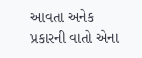આવતા અનેક પ્રકારની વાતો એના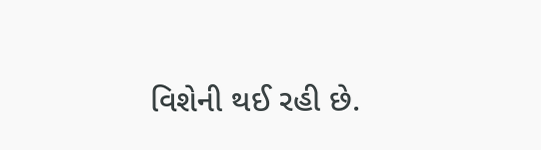વિશેની થઈ રહી છે.